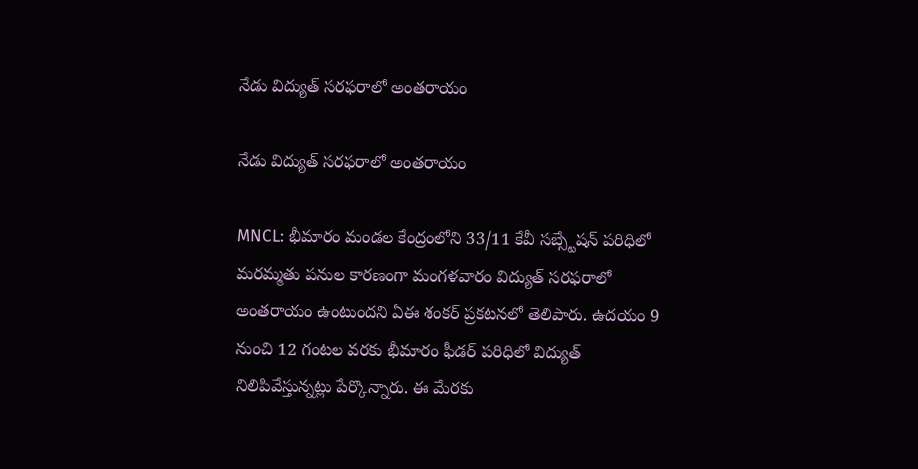నేడు విద్యుత్ సరఫరాలో అంతరాయం

నేడు విద్యుత్ సరఫరాలో అంతరాయం

MNCL: భీమారం మండల కేంద్రంలోని 33/11 కేవీ సబ్స్టేషన్ పరిధిలో మరమ్మతు పనుల కారణంగా మంగళవారం విద్యుత్ సరఫరాలో అంతరాయం ఉంటుందని ఏఈ శంకర్ ప్రకటనలో తెలిపారు. ఉదయం 9 నుంచి 12 గంటల వరకు భీమారం ఫీడర్ పరిధిలో విద్యుత్ నిలిపివేస్తున్నట్లు పేర్కొన్నారు. ఈ మేరకు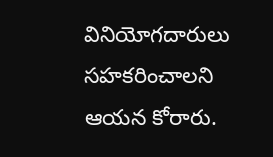వినియోగదారులు సహకరించాలని ఆయన కోరారు.